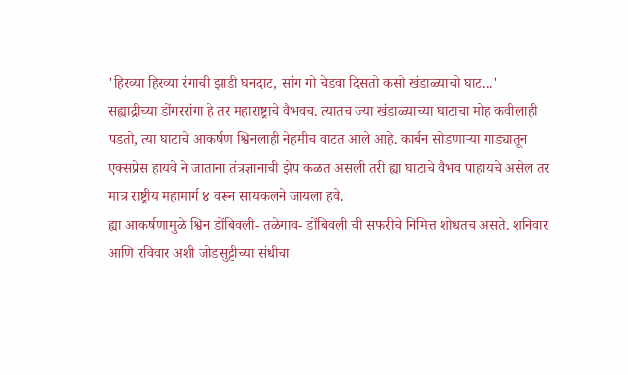'हिरव्या हिरव्या रंगाची झाडी घनदाट, सांग गो चेडवा दिसतो कसो खंडाळ्याचो घाट...'
सह्याद्रीच्या डोंगररांगा हे तर महाराष्ट्राचे वैभवच. त्यातच ज्या खंडाळ्याच्या घाटाचा मोह कवीलाही पडतो, त्या घाटाचे आकर्षण श्विनलाही नेहमीच वाटत आले आहे. कार्बन सोडणाऱ्या गाड्यातून एक्सप्रेस हायवे ने जाताना तंत्रज्ञानाची झेप कळत असली तरी ह्या घाटाचे वैभव पाहायचे असेल तर मात्र राष्ट्रीय महामार्ग ४ वरून सायकलने जायला हवे.
ह्या आकर्षणामुळे श्विन डोंबिवली- तळेगाव- डोंबिवली ची सफरीचे निमित्त शोधतच असते. शनिवार आणि रविवार अशी जोडसुट्टीच्या संधीचा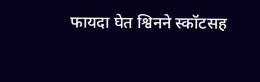फायदा घेत श्विनने स्कॉटसह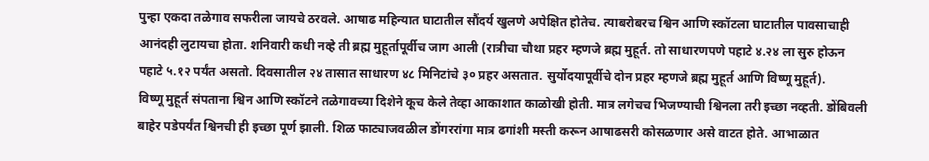पुन्हा एकदा तळेगाव सफरीला जायचे ठरवले. आषाढ महिन्यात घाटातील सौंदर्य खुलणे अपेक्षित होतेच. त्याबरोबरच श्विन आणि स्कॉटला घाटातील पावसाचाही आनंदही लुटायचा होता. शनिवारी कधी नव्हे ती ब्रह्म मुहूर्तापूर्वीच जाग आली (रात्रीचा चौथा प्रहर म्हणजे ब्रह्म मुहूर्त. तो साधारणपणे पहाटे ४.२४ ला सुरु होऊन पहाटे ५.१२ पर्यंत असतो. दिवसातील २४ तासात साधारण ४८ मिनिटांचे ३० प्रहर असतात. सुर्योदयापूर्वीचे दोन प्रहर म्हणजे ब्रह्म मुहूर्त आणि विष्णू मुहूर्त).
विष्णू मुहूर्त संपताना श्विन आणि स्कॉटने तळेगावच्या दिशेने कूच केले तेव्हा आकाशात काळोखी होती. मात्र लगेचच भिजण्याची श्विनला तरी इच्छा नव्हती. डोंबिवली बाहेर पडेपर्यंत श्विनची ही इच्छा पूर्ण झाली. शिळ फाट्याजवळील डोंगररांगा मात्र ढगांशी मस्ती करून आषाढसरी कोसळणार असे वाटत होते. आभाळात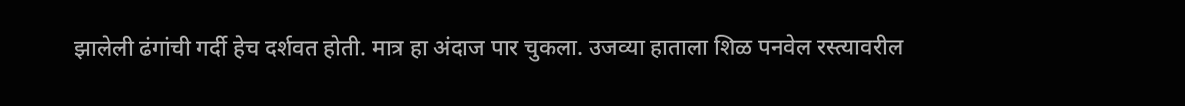झालेली ढंगांची गर्दी हेच दर्शवत होती. मात्र हा अंदाज पार चुकला. उजव्या हाताला शिळ पनवेल रस्त्यावरील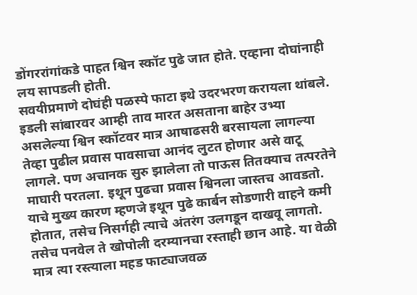डोंगररांगांकडे पाहत श्विन स्कॉट पुढे जात होते. एव्हाना दोघांनाही लय सापडली होती.
सवयीप्रमाणे दोघंही पळस्पे फाटा इथे उदरभरण करायला थांबले. इडली सांबारवर आम्ही ताव मारत असताना बाहेर उभ्या असलेल्या श्विन स्कॉटवर मात्र आषाढसरी बरसायला लागल्या तेव्हा पुढील प्रवास पावसाचा आनंद लुटत होणार असे वाटू लागले. पण अचानक सुरु झालेला तो पाऊस तितक्याच तत्परतेने माघारी परतला. इथून पुढचा प्रवास श्विनला जास्तच आवडतो. याचे मुख्य कारण म्हणजे इथून पुढे कार्बन सोडणारी वाहने कमी होतात, तसेच निसर्गही त्याचे अंतरंग उलगडून दाखवू लागतो. तसेच पनवेल ते खोपोली दरम्यानचा रस्ताही छान आहे. या वेळी मात्र त्या रस्त्याला महड फाट्याजवळ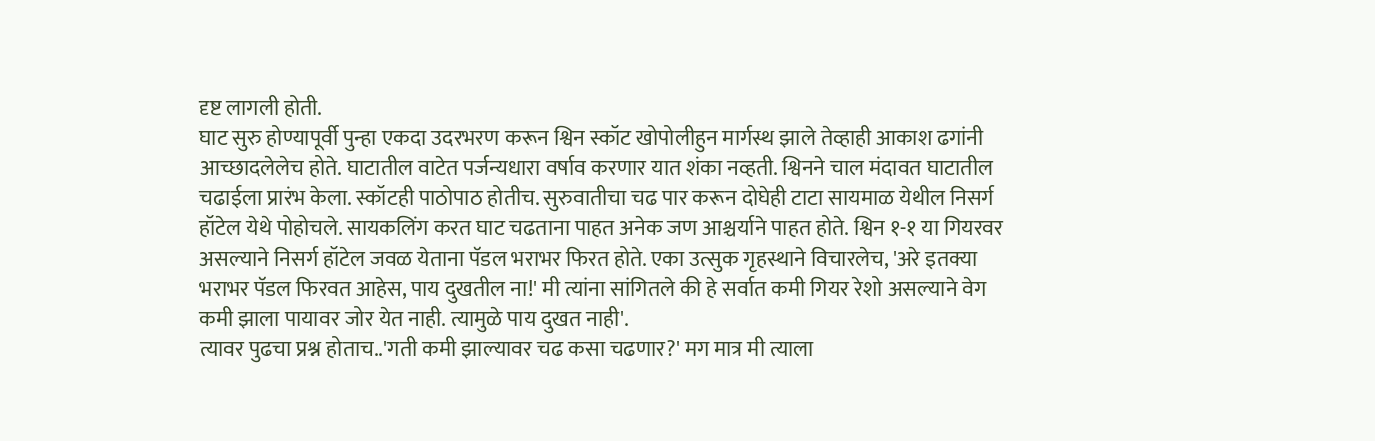दृष्ट लागली होती.
घाट सुरु होण्यापूर्वी पुन्हा एकदा उदरभरण करून श्विन स्कॉट खोपोलीहुन मार्गस्थ झाले तेव्हाही आकाश ढगांनी आच्छादलेलेच होते. घाटातील वाटेत पर्जन्यधारा वर्षाव करणार यात शंका नव्हती. श्विनने चाल मंदावत घाटातील चढाईला प्रारंभ केला. स्कॉटही पाठोपाठ होतीच. सुरुवातीचा चढ पार करून दोघेही टाटा सायमाळ येथील निसर्ग हॉटेल येथे पोहोचले. सायकलिंग करत घाट चढताना पाहत अनेक जण आश्चर्याने पाहत होते. श्विन १-१ या गियरवर असल्याने निसर्ग हॉटेल जवळ येताना पॅडल भराभर फिरत होते. एका उत्सुक गृहस्थाने विचारलेच, 'अरे इतक्या भराभर पॅडल फिरवत आहेस, पाय दुखतील ना!' मी त्यांना सांगितले की हे सर्वात कमी गियर रेशो असल्याने वेग कमी झाला पायावर जोर येत नाही. त्यामुळे पाय दुखत नाही'.
त्यावर पुढचा प्रश्न होताच..'गती कमी झाल्यावर चढ कसा चढणार?' मग मात्र मी त्याला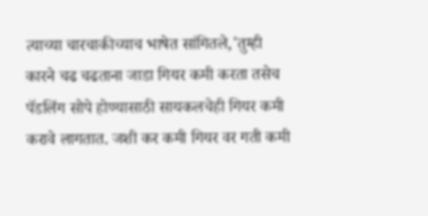त्याच्या चारचाकीच्याच भाषेत सांगितले,'तुम्ही कारने चढ चढताना जाडा गियर कमी करता तसेच पॅडलिंग सोपे होण्यासाठी सायकलचेही गियर कमी करावे लागतात. जशी कर कमी गियर वर गती कमी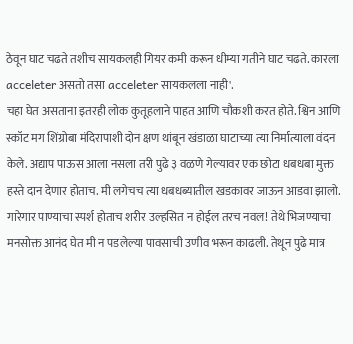ठेवून घाट चढते तशीच सायकलही गियर कमी करून धीम्या गतीने घाट चढते. कारला acceleter असतो तसा acceleter सायकलला नाही'.
चहा घेत असताना इतरही लोक कुतूहलाने पाहत आणि चौकशी करत होते. श्विन आणि स्कॉट मग शिंग्रोबा मंदिरापाशी दोन क्षण थांबून खंडाळा घाटाच्या त्या निर्मात्याला वंदन केले. अद्याप पाऊस आला नसला तरी पुढे ३ वळणे गेल्यावर एक छोटा धबधबा मुक्त हस्ते दान देणार होताच. मी लगेचच त्या धबधब्यातील खडकावर जाऊन आडवा झालो. गारेगार पाण्याचा स्पर्श होताच शरीर उल्हसित न होईल तरच नवल! तेथे भिजण्याचा मनसोक्त आनंद घेत मी न पडलेल्या पावसाची उणीव भरून काढली. तेथून पुढे मात्र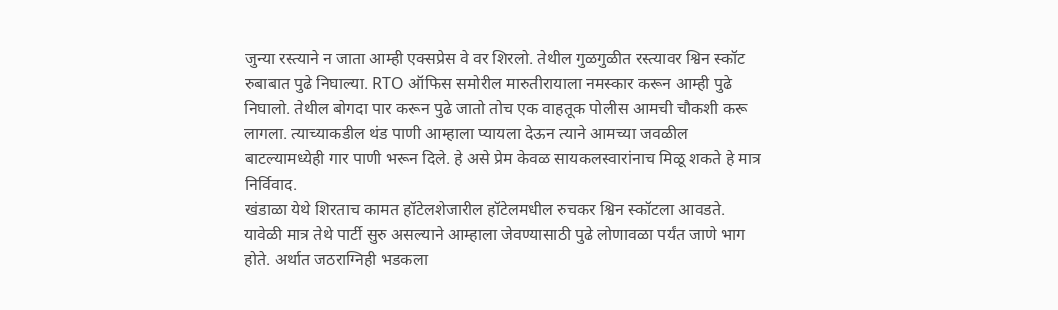जुन्या रस्त्याने न जाता आम्ही एक्सप्रेस वे वर शिरलो. तेथील गुळगुळीत रस्त्यावर श्विन स्कॉट रुबाबात पुढे निघाल्या. RTO ऑफिस समोरील मारुतीरायाला नमस्कार करून आम्ही पुढे निघालो. तेथील बोगदा पार करून पुढे जातो तोच एक वाहतूक पोलीस आमची चौकशी करू लागला. त्याच्याकडील थंड पाणी आम्हाला प्यायला देऊन त्याने आमच्या जवळील बाटल्यामध्येही गार पाणी भरून दिले. हे असे प्रेम केवळ सायकलस्वारांनाच मिळू शकते हे मात्र निर्विवाद.
खंडाळा येथे शिरताच कामत हॉटेलशेजारील हॉटेलमधील रुचकर श्विन स्कॉटला आवडते. यावेळी मात्र तेथे पार्टी सुरु असल्याने आम्हाला जेवण्यासाठी पुढे लोणावळा पर्यंत जाणे भाग होते. अर्थात जठराग्निही भडकला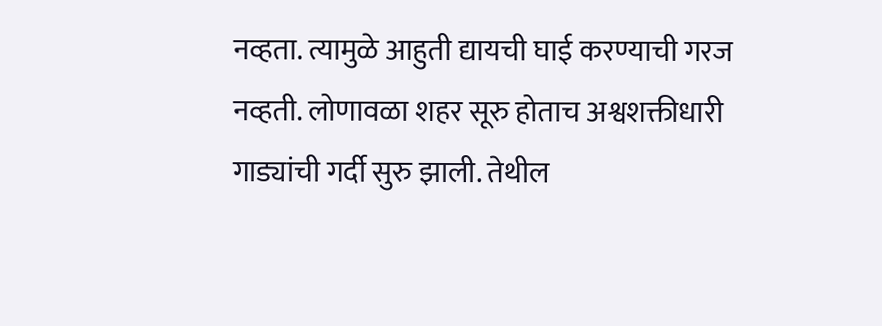नव्हता. त्यामुळे आहुती द्यायची घाई करण्याची गरज नव्हती. लोणावळा शहर सूरु होताच अश्वशक्तीधारी गाड्यांची गर्दी सुरु झाली. तेथील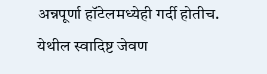अन्नपूर्णा हॉटेलमध्येही गर्दी होतीच. येथील स्वादिष्ट जेवण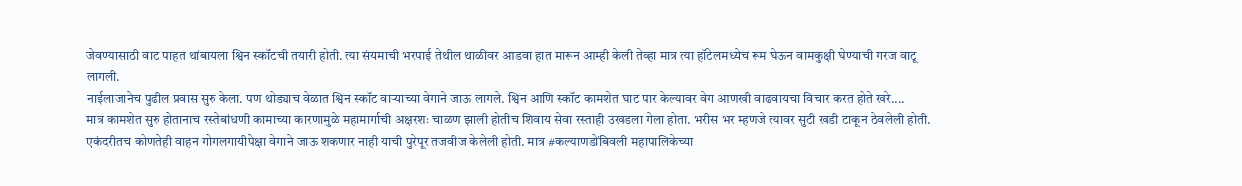जेवण्यासाठी वाट पाहत थांबायला श्विन स्कॉटची तयारी होती. त्या संयमाची भरपाई तेथील थाळीवर आडवा हात मारून आम्ही केली तेव्हा मात्र त्या हॉटेलमध्येच रूम घेऊन वामकुक्षी घेण्याची गरज वाटू लागली.
नाईलाजानेच पुढील प्रवास सुरु केला. पण थोड्याच वेळात श्विन स्कॉट वाऱ्याच्या वेगाने जाऊ लागले. श्विन आणि स्कॉट कामशेत घाट पार केल्यावर वेग आणखी वाढवायचा विचार करत होते खरे....
मात्र कामशेत सुरु होतानाच रस्तेबांधणी कामाच्या कारणामुळे महामार्गाची अक्षरशः चाळण झाली होतीच शिवाय सेवा रस्ताही उखडला गेला होता. भरीस भर म्हणजे त्यावर सुटी खडी टाकून ठेवलेली होती. एकंदरीतच कोणतेही वाहन गोगलगायीपेक्षा वेगाने जाऊ शकणार नाही याची पुरेपूर तजवीज केलेली होती. मात्र #कल्याणडोंबिवली महापालिकेच्या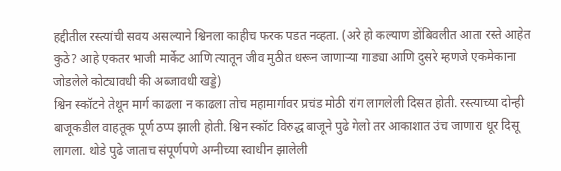हद्दीतील रस्त्यांची सवय असल्याने श्विनला काहीच फरक पडत नव्हता. (अरे हो कल्याण डोंबिवलीत आता रस्ते आहेत कुठे? आहे एकतर भाजी मार्केट आणि त्यातून जीव मुठीत धरून जाणाऱ्या गाड्या आणि दुसरे म्हणजे एकमेकाना जोडलेले कोट्यावधी की अब्जावधी खड्डे)
श्विन स्कॉटने तेथून मार्ग काढला न काढला तोच महामार्गावर प्रचंड मोठी रांग लागलेली दिसत होती. रस्त्याच्या दोन्ही बाजूकडील वाहतूक पूर्ण ठप्प झाली होती. श्विन स्कॉट विरुद्ध बाजूने पुढे गेलो तर आकाशात उंच जाणारा धूर दिसू लागला. थोडे पुढे जाताच संपूर्णपणे अग्नीच्या स्वाधीन झालेली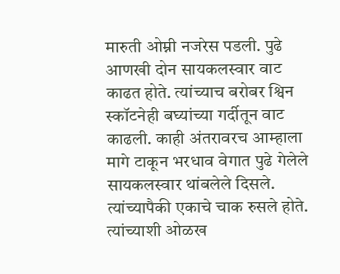मारुती ओम्नी नजरेस पडली. पुढे आणखी दोन सायकलस्वार वाट काढत होते. त्यांच्याच बरोबर श्विन स्कॉटनेही बघ्यांच्या गर्दीतून वाट काढली. काही अंतरावरच आम्हाला मागे टाकून भरधाव वेगात पुढे गेलेले सायकलस्वार थांबलेले दिसले. त्यांच्यापैकी एकाचे चाक रुसले होते. त्यांच्याशी ओळख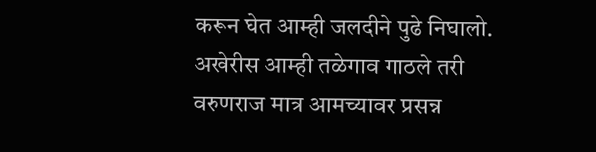करून घेत आम्ही जलदीने पुढे निघालो.
अखेरीस आम्ही तळेगाव गाठले तरी वरुणराज मात्र आमच्यावर प्रसन्न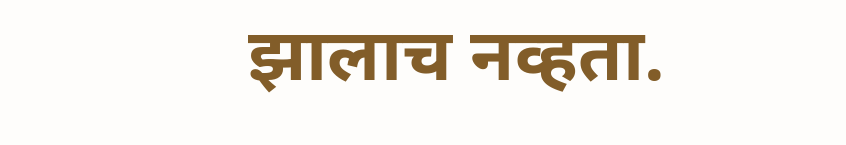झालाच नव्हता.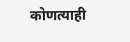कोणत्याही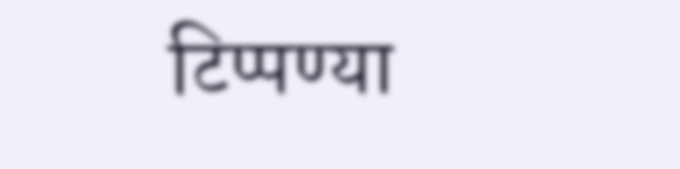टिप्पण्या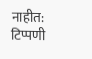नाहीत:
टिप्पणी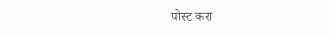पोस्ट करा